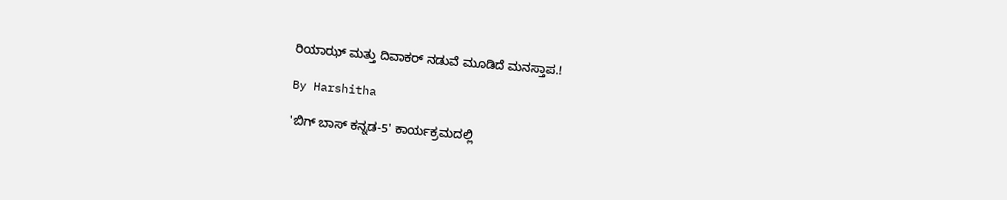ರಿಯಾಝ್ ಮತ್ತು ದಿವಾಕರ್ ನಡುವೆ ಮೂಡಿದೆ ಮನಸ್ತಾಪ.!

By Harshitha

'ಬಿಗ್ ಬಾಸ್ ಕನ್ನಡ-5' ಕಾರ್ಯಕ್ರಮದಲ್ಲಿ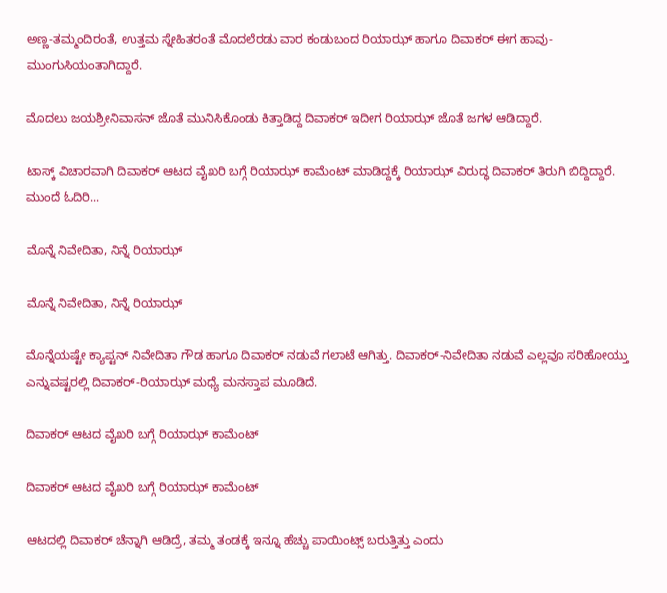ಅಣ್ಣ-ತಮ್ಮಂದಿರಂತೆ, ಉತ್ತಮ ಸ್ನೇಹಿತರಂತೆ ಮೊದಲೆರಡು ವಾರ ಕಂಡುಬಂದ ರಿಯಾಝ್ ಹಾಗೂ ದಿವಾಕರ್ ಈಗ ಹಾವು-ಮುಂಗುಸಿಯಂತಾಗಿದ್ದಾರೆ.

ಮೊದಲು ಜಯಶ್ರೀನಿವಾಸನ್ ಜೊತೆ ಮುನಿಸಿಕೊಂಡು ಕಿತ್ತಾಡಿದ್ದ ದಿವಾಕರ್ ಇದೀಗ ರಿಯಾಝ್ ಜೊತೆ ಜಗಳ ಆಡಿದ್ದಾರೆ.

ಟಾಸ್ಕ್ ವಿಚಾರವಾಗಿ ದಿವಾಕರ್ ಆಟದ ವೈಖರಿ ಬಗ್ಗೆ ರಿಯಾಝ್ ಕಾಮೆಂಟ್ ಮಾಡಿದ್ದಕ್ಕೆ ರಿಯಾಝ್ ವಿರುದ್ಧ ದಿವಾಕರ್ ತಿರುಗಿ ಬಿದ್ದಿದ್ದಾರೆ. ಮುಂದೆ ಓದಿರಿ...

ಮೊನ್ನೆ ನಿವೇದಿತಾ, ನಿನ್ನೆ ರಿಯಾಝ್

ಮೊನ್ನೆ ನಿವೇದಿತಾ, ನಿನ್ನೆ ರಿಯಾಝ್

ಮೊನ್ನೆಯಷ್ಟೇ ಕ್ಯಾಪ್ಟನ್ ನಿವೇದಿತಾ ಗೌಡ ಹಾಗೂ ದಿವಾಕರ್ ನಡುವೆ ಗಲಾಟೆ ಆಗಿತ್ತು. ದಿವಾಕರ್-ನಿವೇದಿತಾ ನಡುವೆ ಎಲ್ಲವೂ ಸರಿಹೋಯ್ತು ಎನ್ನುವಷ್ಟರಲ್ಲಿ ದಿವಾಕರ್-ರಿಯಾಝ್ ಮಧ್ಯೆ ಮನಸ್ತಾಪ ಮೂಡಿದೆ.

ದಿವಾಕರ್ ಆಟದ ವೈಖರಿ ಬಗ್ಗೆ ರಿಯಾಝ್ ಕಾಮೆಂಟ್

ದಿವಾಕರ್ ಆಟದ ವೈಖರಿ ಬಗ್ಗೆ ರಿಯಾಝ್ ಕಾಮೆಂಟ್

ಆಟದಲ್ಲಿ ದಿವಾಕರ್ ಚೆನ್ನಾಗಿ ಆಡಿದ್ರೆ, ತಮ್ಮ ತಂಡಕ್ಕೆ ಇನ್ನೂ ಹೆಚ್ಚು ಪಾಯಿಂಟ್ಸ್ ಬರುತ್ತಿತ್ತು ಎಂದು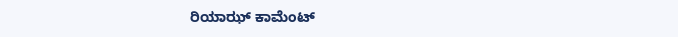ರಿಯಾಝ್ ಕಾಮೆಂಟ್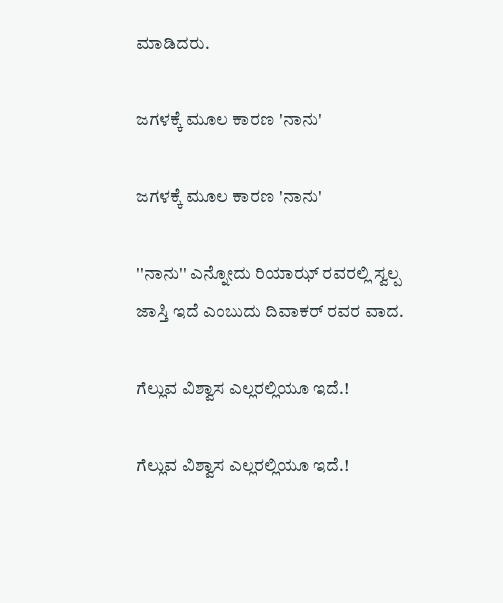ಮಾಡಿದರು.

ಜಗಳಕ್ಕೆ ಮೂಲ ಕಾರಣ 'ನಾನು'

ಜಗಳಕ್ಕೆ ಮೂಲ ಕಾರಣ 'ನಾನು'

''ನಾನು'' ಎನ್ನೋದು ರಿಯಾಝ್ ರವರಲ್ಲಿ ಸ್ವಲ್ಪ ಜಾಸ್ತಿ ಇದೆ ಎಂಬುದು ದಿವಾಕರ್ ರವರ ವಾದ.

ಗೆಲ್ಲುವ ವಿಶ್ವಾಸ ಎಲ್ಲರಲ್ಲಿಯೂ ಇದೆ.!

ಗೆಲ್ಲುವ ವಿಶ್ವಾಸ ಎಲ್ಲರಲ್ಲಿಯೂ ಇದೆ.!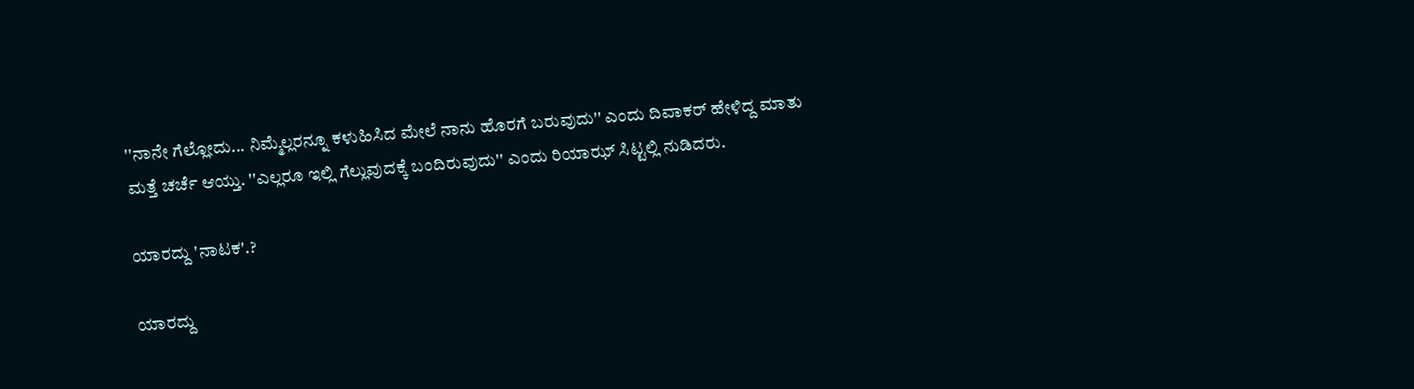''ನಾನೇ ಗೆಲ್ಲೋದು... ನಿಮ್ಮೆಲ್ಲರನ್ನೂ ಕಳುಹಿಸಿದ ಮೇಲೆ ನಾನು ಹೊರಗೆ ಬರುವುದು'' ಎಂದು ದಿವಾಕರ್ ಹೇಳಿದ್ದ ಮಾತು ಮತ್ತೆ ಚರ್ಚೆ ಆಯ್ತು. ''ಎಲ್ಲರೂ ಇಲ್ಲಿ ಗೆಲ್ಲುವುದಕ್ಕೆ ಬಂದಿರುವುದು'' ಎಂದು ರಿಯಾಝ್ ಸಿಟ್ಟಲ್ಲಿ ನುಡಿದರು.

ಯಾರದ್ದು 'ನಾಟಕ'.?

ಯಾರದ್ದು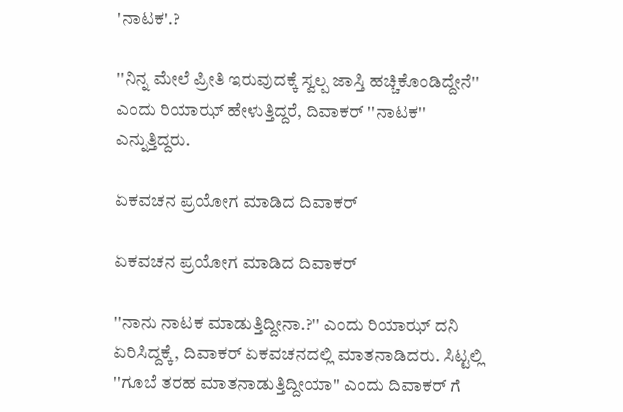'ನಾಟಕ'.?

''ನಿನ್ನ ಮೇಲೆ ಪ್ರೀತಿ ಇರುವುದಕ್ಕೆ ಸ್ವಲ್ಪ ಜಾಸ್ತಿ ಹಚ್ಚಿಕೊಂಡಿದ್ದೇನೆ'' ಎಂದು ರಿಯಾಝ್ ಹೇಳುತ್ತಿದ್ದರೆ, ದಿವಾಕರ್ ''ನಾಟಕ'' ಎನ್ನುತ್ತಿದ್ದರು.

ಏಕವಚನ ಪ್ರಯೋಗ ಮಾಡಿದ ದಿವಾಕರ್

ಏಕವಚನ ಪ್ರಯೋಗ ಮಾಡಿದ ದಿವಾಕರ್

''ನಾನು ನಾಟಕ ಮಾಡುತ್ತಿದ್ದೀನಾ.?'' ಎಂದು ರಿಯಾಝ್ ದನಿ ಏರಿಸಿದ್ದಕ್ಕೆ, ದಿವಾಕರ್ ಏಕವಚನದಲ್ಲಿ ಮಾತನಾಡಿದರು. ಸಿಟ್ಟಲ್ಲಿ ''ಗೂಬೆ ತರಹ ಮಾತನಾಡುತ್ತಿದ್ದೀಯಾ'' ಎಂದು ದಿವಾಕರ್ ಗೆ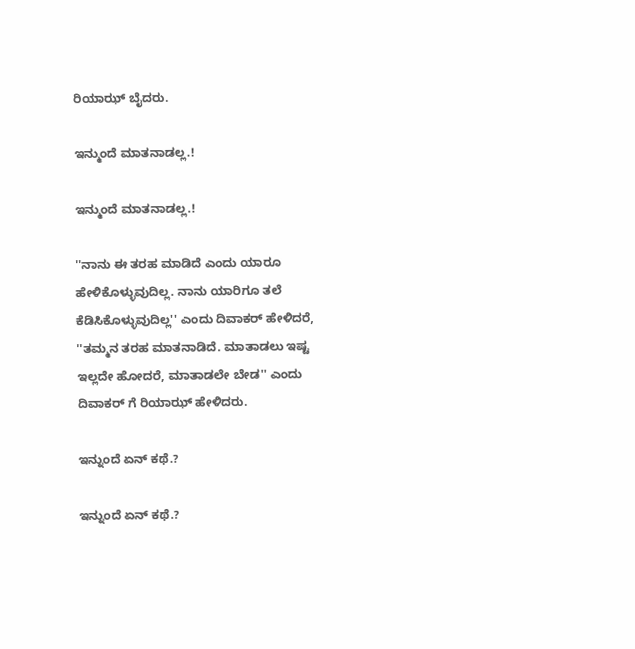ರಿಯಾಝ್ ಬೈದರು.

ಇನ್ಮುಂದೆ ಮಾತನಾಡಲ್ಲ.!

ಇನ್ಮುಂದೆ ಮಾತನಾಡಲ್ಲ.!

''ನಾನು ಈ ತರಹ ಮಾಡಿದೆ ಎಂದು ಯಾರೂ ಹೇಳಿಕೊಳ್ಳುವುದಿಲ್ಲ. ನಾನು ಯಾರಿಗೂ ತಲೆ ಕೆಡಿಸಿಕೊಳ್ಳುವುದಿಲ್ಲ'' ಎಂದು ದಿವಾಕರ್ ಹೇಳಿದರೆ, ''ತಮ್ಮನ ತರಹ ಮಾತನಾಡಿದೆ. ಮಾತಾಡಲು ಇಷ್ಟ ಇಲ್ಲದೇ ಹೋದರೆ, ಮಾತಾಡಲೇ ಬೇಡ'' ಎಂದು ದಿವಾಕರ್ ಗೆ ರಿಯಾಝ್ ಹೇಳಿದರು.

ಇನ್ನುಂದೆ ಏನ್ ಕಥೆ.?

ಇನ್ನುಂದೆ ಏನ್ ಕಥೆ.?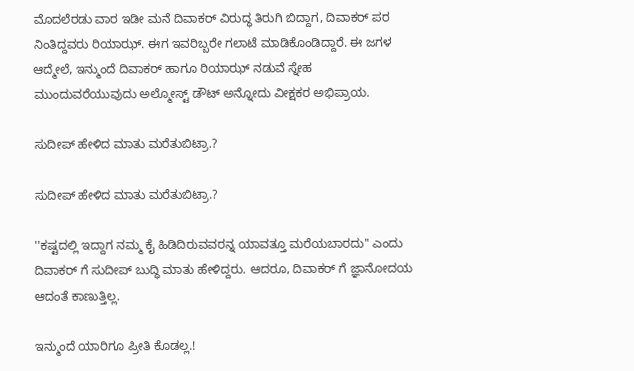ಮೊದಲೆರಡು ವಾರ ಇಡೀ ಮನೆ ದಿವಾಕರ್ ವಿರುದ್ಧ ತಿರುಗಿ ಬಿದ್ದಾಗ, ದಿವಾಕರ್ ಪರ ನಿಂತಿದ್ದವರು ರಿಯಾಝ್. ಈಗ ಇವರಿಬ್ಬರೇ ಗಲಾಟೆ ಮಾಡಿಕೊಂಡಿದ್ದಾರೆ. ಈ ಜಗಳ ಆದ್ಮೇಲೆ, ಇನ್ಮುಂದೆ ದಿವಾಕರ್ ಹಾಗೂ ರಿಯಾಝ್ ನಡುವೆ ಸ್ನೇಹ ಮುಂದುವರೆಯುವುದು ಅಲ್ಮೋಸ್ಟ್ ಡೌಟ್ ಅನ್ನೋದು ವೀಕ್ಷಕರ ಅಭಿಪ್ರಾಯ.

ಸುದೀಪ್ ಹೇಳಿದ ಮಾತು ಮರೆತುಬಿಟ್ರಾ.?

ಸುದೀಪ್ ಹೇಳಿದ ಮಾತು ಮರೆತುಬಿಟ್ರಾ.?

''ಕಷ್ಟದಲ್ಲಿ ಇದ್ದಾಗ ನಮ್ಮ ಕೈ ಹಿಡಿದಿರುವವರನ್ನ ಯಾವತ್ತೂ ಮರೆಯಬಾರದು'' ಎಂದು ದಿವಾಕರ್ ಗೆ ಸುದೀಪ್ ಬುದ್ಧಿ ಮಾತು ಹೇಳಿದ್ದರು. ಆದರೂ, ದಿವಾಕರ್ ಗೆ ಜ್ಞಾನೋದಯ ಆದಂತೆ ಕಾಣುತ್ತಿಲ್ಲ.

ಇನ್ಮುಂದೆ ಯಾರಿಗೂ ಪ್ರೀತಿ ಕೊಡಲ್ಲ.!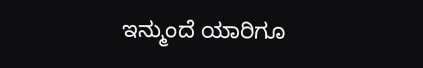ಇನ್ಮುಂದೆ ಯಾರಿಗೂ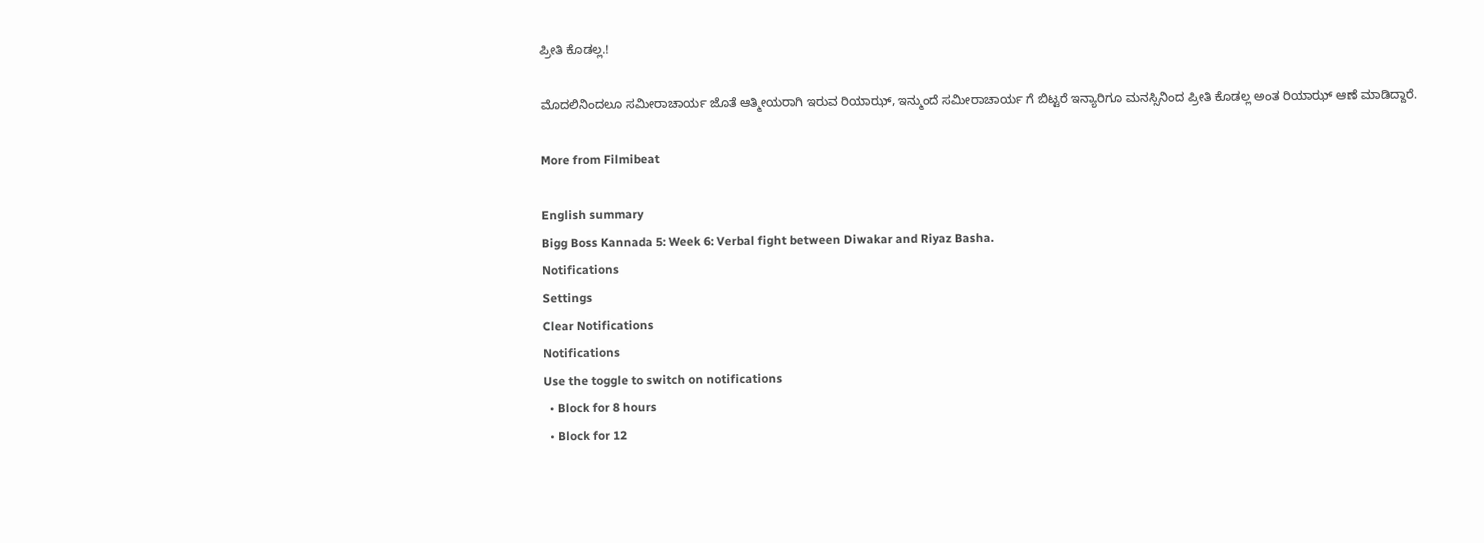ಪ್ರೀತಿ ಕೊಡಲ್ಲ.!

ಮೊದಲಿನಿಂದಲೂ ಸಮೀರಾಚಾರ್ಯ ಜೊತೆ ಆತ್ಮೀಯರಾಗಿ ಇರುವ ರಿಯಾಝ್, ಇನ್ಮುಂದೆ ಸಮೀರಾಚಾರ್ಯ ಗೆ ಬಿಟ್ಟರೆ ಇನ್ಯಾರಿಗೂ ಮನಸ್ಸಿನಿಂದ ಪ್ರೀತಿ ಕೊಡಲ್ಲ ಅಂತ ರಿಯಾಝ್ ಆಣೆ ಮಾಡಿದ್ದಾರೆ.

More from Filmibeat

English summary
Bigg Boss Kannada 5: Week 6: Verbal fight between Diwakar and Riyaz Basha.
Notifications
Settings
Clear Notifications
Notifications
Use the toggle to switch on notifications
  • Block for 8 hours
  • Block for 12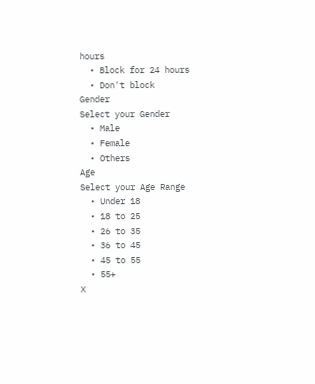hours
  • Block for 24 hours
  • Don't block
Gender
Select your Gender
  • Male
  • Female
  • Others
Age
Select your Age Range
  • Under 18
  • 18 to 25
  • 26 to 35
  • 36 to 45
  • 45 to 55
  • 55+
X